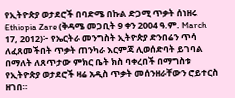የኢትዮጵያ ወታደሮች በባድሜ በኩል ድጋሚ ጥቃት ሰነዘሩ
Ethiopia Zare (ቅዳሜ መጋቢት 9 ቀን 2004 ዓ.ም. March 17, 2012)፦ የኤርትራ መንግስት ኢትዮጵያ ድንበሬን ጥሳ ለፈጸመችበት ጥቃት ጠንካራ እርምጃ ሊወሰድባት ይገባል በማለት ለጸጥታው ምክር ቤት ክስ ባቀረበች በማግስቱ የኢትዮጵያ ወታደሮች ዛሬ አዲስ ጥቃት መሰንዘራቸውን ሮይተርስ ዘገበ።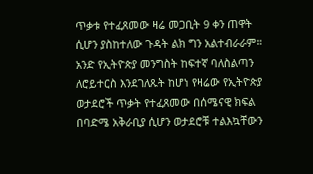ጥቃቱ የተፈጸመው ዛሬ መጋቢት 9 ቀን ጠዋት ሲሆን ያስከተለው ጉዳት ልክ ግን አልተብራራም። አንድ የኢትዮጵያ መንግስት ከፍተኛ ባለስልጣን ለሮይተርስ እንደገለጹት ከሆነ የዛሬው የኢትዮጵያ ወታደሮች ጥቃት የተፈጸመው በሰሜናዊ ክፍል በባድሜ አቅራቢያ ሲሆን ወታደሮቹ ተልእኳቸውን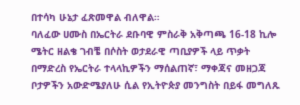በተሳካ ሁኔታ ፈጽመዋል ብለዋል።
ባለፈው ሀሙስ በኤርትራ ደቡባዊ ምስራቅ አቅጣጫ 16-18 ኪሎ ሜትር ዘልቄ ገብቼ በሶስት ወታደራዊ ጣቢያዎች ላይ ጥቃት በማድረስ የኤርትራ ተላላኪዎችን ማሰልጠኛ፣ ማቀጃና መዘጋጃ ቦታዎችን አውድሜያለሁ ሲል የኢትዮጵያ መንግስት በይፋ መግለጹ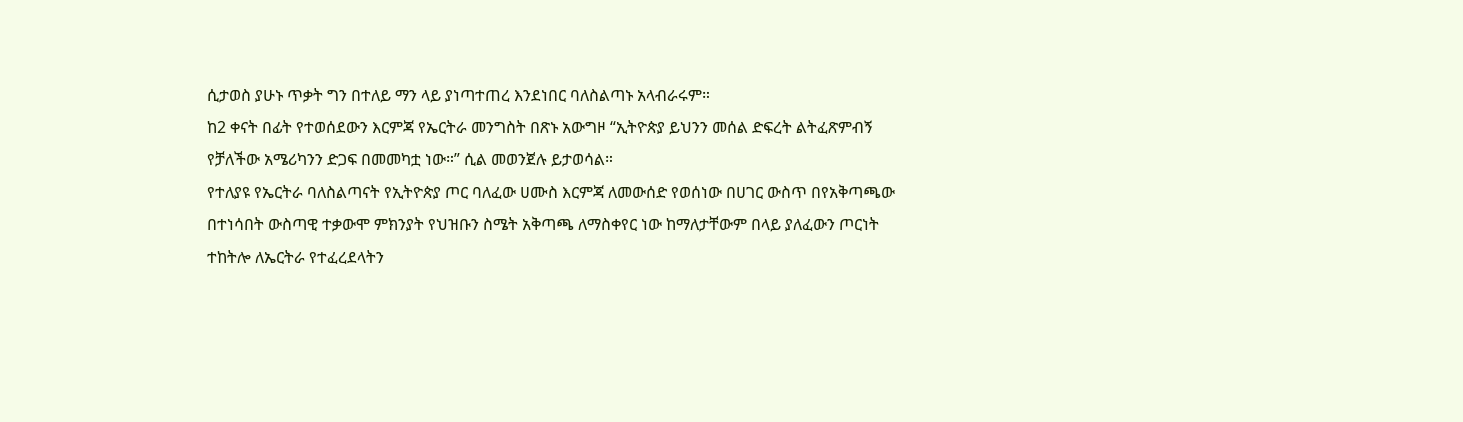ሲታወስ ያሁኑ ጥቃት ግን በተለይ ማን ላይ ያነጣተጠረ እንደነበር ባለስልጣኑ አላብራሩም።
ከ2 ቀናት በፊት የተወሰደውን እርምጃ የኤርትራ መንግስት በጽኑ አውግዞ “ኢትዮጵያ ይህንን መሰል ድፍረት ልትፈጽምብኝ የቻለችው አሜሪካንን ድጋፍ በመመካቷ ነው።” ሲል መወንጀሉ ይታወሳል።
የተለያዩ የኤርትራ ባለስልጣናት የኢትዮጵያ ጦር ባለፈው ሀሙስ እርምጃ ለመውሰድ የወሰነው በሀገር ውስጥ በየአቅጣጫው በተነሳበት ውስጣዊ ተቃውሞ ምክንያት የህዝቡን ስሜት አቅጣጫ ለማስቀየር ነው ከማለታቸውም በላይ ያለፈውን ጦርነት ተከትሎ ለኤርትራ የተፈረደላትን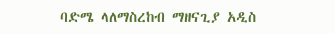ባድሜ ላለማስረከብ ማዘናጊያ አዲስ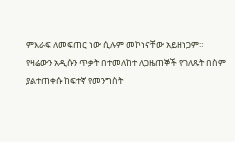ምእራፍ ለመፍጠር ነው ሲሉም መኮነናቸው አይዘነጋም።
የዛሬውን አዲሱን ጥቃት በተመለከተ ለጋዜጠኞች የገለጹት በስም ያልተጠቀሱ ከፍተኛ የመንግስት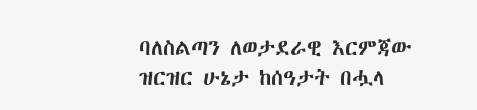ባለስልጣን ለወታደራዊ እርምጃው ዝርዝር ሁኔታ ከሰዓታት በሗላ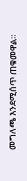መግለጫ እንደሚሰጥ ጠቁመዋል።